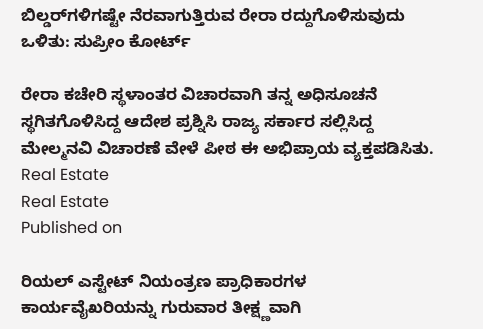ಬಿಲ್ಡರ್‌ಗಳಿಗಷ್ಟೇ ನೆರವಾಗುತ್ತಿರುವ ರೇರಾ ರದ್ದುಗೊಳಿಸುವುದು ಒಳಿತು: ಸುಪ್ರೀಂ ಕೋರ್ಟ್‌

ರೇರಾ ಕಚೇರಿ ಸ್ಥಳಾಂತರ ವಿಚಾರವಾಗಿ ತನ್ನ ಅಧಿಸೂಚನೆ ಸ್ಥಗಿತಗೊಳಿಸಿದ್ದ ಆದೇಶ ಪ್ರಶ್ನಿಸಿ ರಾಜ್ಯ ಸರ್ಕಾರ ಸಲ್ಲಿಸಿದ್ದ ಮೇಲ್ಮನವಿ ವಿಚಾರಣೆ ವೇಳೆ ಪೀಠ ಈ ಅಭಿಪ್ರಾಯ ವ್ಯಕ್ತಪಡಿಸಿತು.
Real Estate
Real Estate
Published on

ರಿಯಲ್ ಎಸ್ಟೇಟ್ ನಿಯಂತ್ರಣ ಪ್ರಾಧಿಕಾರಗಳ ಕಾರ್ಯವೈಖರಿಯನ್ನು ಗುರುವಾರ ತೀಕ್ಷ್ಣವಾಗಿ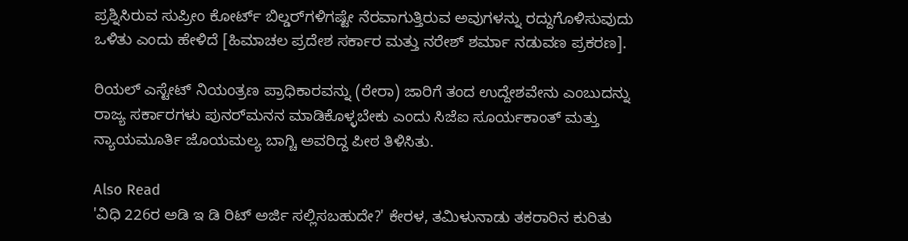ಪ್ರಶ್ನಿಸಿರುವ ಸುಪ್ರೀಂ ಕೋರ್ಟ್‌ ಬಿಲ್ಡರ್‌ಗಳಿಗಷ್ಟೇ ನೆರವಾಗುತ್ತಿರುವ ಅವುಗಳನ್ನು ರದ್ದುಗೊಳಿಸುವುದು ಒಳಿತು ಎಂದು ಹೇಳಿದೆ [ಹಿಮಾಚಲ ಪ್ರದೇಶ ಸರ್ಕಾರ ಮತ್ತು ನರೇಶ್‌ ಶರ್ಮಾ ನಡುವಣ ಪ್ರಕರಣ].

ರಿಯಲ್ ಎಸ್ಟೇಟ್ ನಿಯಂತ್ರಣ ಪ್ರಾಧಿಕಾರವನ್ನು (ರೇರಾ) ಜಾರಿಗೆ ತಂದ ಉದ್ದೇಶವೇನು ಎಂಬುದನ್ನು ರಾಜ್ಯ ಸರ್ಕಾರಗಳು ಪುನರ್‌ಮನನ ಮಾಡಿಕೊಳ್ಳಬೇಕು ಎಂದು ಸಿಜೆಐ ಸೂರ್ಯಕಾಂತ್‌ ಮತ್ತು ನ್ಯಾಯಮೂರ್ತಿ ಜೊಯಮಲ್ಯ ಬಾಗ್ಚಿ ಅವರಿದ್ದ ಪೀಠ ತಿಳಿಸಿತು.

Also Read
'ವಿಧಿ 226ರ ಅಡಿ ಇ ಡಿ ರಿಟ್ ಅರ್ಜಿ ಸಲ್ಲಿಸಬಹುದೇ?' ಕೇರಳ, ತಮಿಳುನಾಡು ತಕರಾರಿನ ಕುರಿತು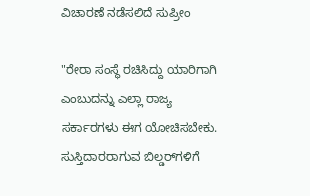ವಿಚಾರಣೆ ನಡೆಸಲಿದೆ ಸುಪ್ರೀಂ

"ರೇರಾ ಸಂಸ್ಥೆ ರಚಿಸಿದ್ದು ಯಾರಿಗಾಗಿ ಎಂಬುದನ್ನು ಎಲ್ಲಾ ರಾಜ್ಯ ಸರ್ಕಾರಗಳು ಈಗ ಯೋಚಿಸಬೇಕು. ಸುಸ್ತಿದಾರರಾಗುವ ಬಿಲ್ಡರ್‌ಗಳಿಗೆ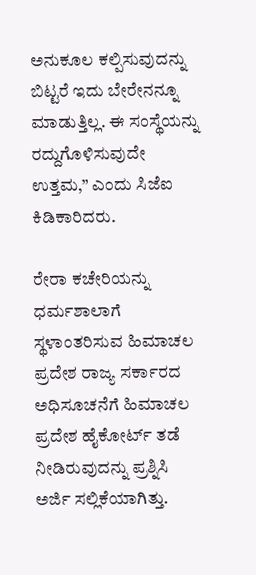ಅನುಕೂಲ ಕಲ್ಪಿಸುವುದನ್ನು ಬಿಟ್ಟರೆ ಇದು ಬೇರೇನನ್ನೂ ಮಾಡುತ್ತಿಲ್ಲ. ಈ ಸಂಸ್ಥೆಯನ್ನು ರದ್ದುಗೊಳಿಸುವುದೇ ಉತ್ತಮ,” ಎಂದು ಸಿಜೆಐ ಕಿಡಿಕಾರಿದರು.

ರೇರಾ ಕಚೇರಿಯನ್ನು ಧರ್ಮಶಾಲಾಗೆ ಸ್ಥಳಾಂತರಿಸುವ ಹಿಮಾಚಲ ಪ್ರದೇಶ ರಾಜ್ಯ ಸರ್ಕಾರದ ಅಧಿಸೂಚನೆಗೆ ಹಿಮಾಚಲ ಪ್ರದೇಶ ಹೈಕೋರ್ಟ್ ತಡೆ ನೀಡಿರುವುದನ್ನು ಪ್ರಶ್ನಿಸಿ ಅರ್ಜಿ ಸಲ್ಲಿಕೆಯಾಗಿತ್ತು.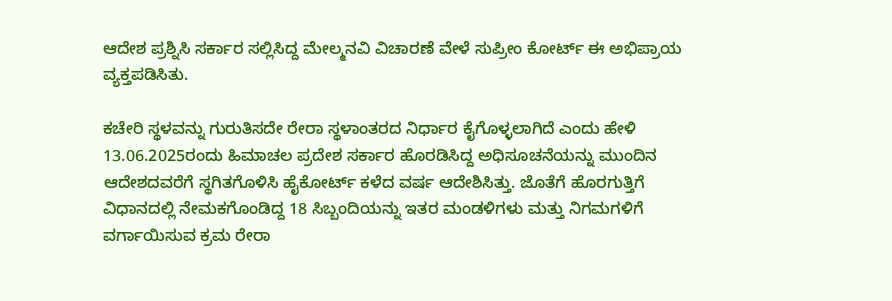ಆದೇಶ ಪ್ರಶ್ನಿಸಿ ಸರ್ಕಾರ ಸಲ್ಲಿಸಿದ್ದ ಮೇಲ್ಮನವಿ ವಿಚಾರಣೆ ವೇಳೆ ಸುಪ್ರೀಂ ಕೋರ್ಟ್ ಈ ಅಭಿಪ್ರಾಯ ವ್ಯಕ್ತಪಡಿಸಿತು.

ಕಚೇರಿ ಸ್ಥಳವನ್ನು ಗುರುತಿಸದೇ ರೇರಾ ಸ್ಥಳಾಂತರದ ನಿರ್ಧಾರ ಕೈಗೊಳ್ಳಲಾಗಿದೆ ಎಂದು ಹೇಳಿ 13.06.2025ರಂದು ಹಿಮಾಚಲ ಪ್ರದೇಶ ಸರ್ಕಾರ ಹೊರಡಿಸಿದ್ದ ಅಧಿಸೂಚನೆಯನ್ನು ಮುಂದಿನ ಆದೇಶದವರೆಗೆ ಸ್ಥಗಿತಗೊಳಿಸಿ ಹೈಕೋರ್ಟ್‌ ಕಳೆದ ವರ್ಷ ಆದೇಶಿಸಿತ್ತು. ಜೊತೆಗೆ ಹೊರಗುತ್ತಿಗೆ ವಿಧಾನದಲ್ಲಿ ನೇಮಕಗೊಂಡಿದ್ದ 18 ಸಿಬ್ಬಂದಿಯನ್ನು ಇತರ ಮಂಡಳಿಗಳು ಮತ್ತು ನಿಗಮಗಳಿಗೆ ವರ್ಗಾಯಿಸುವ ಕ್ರಮ ರೇರಾ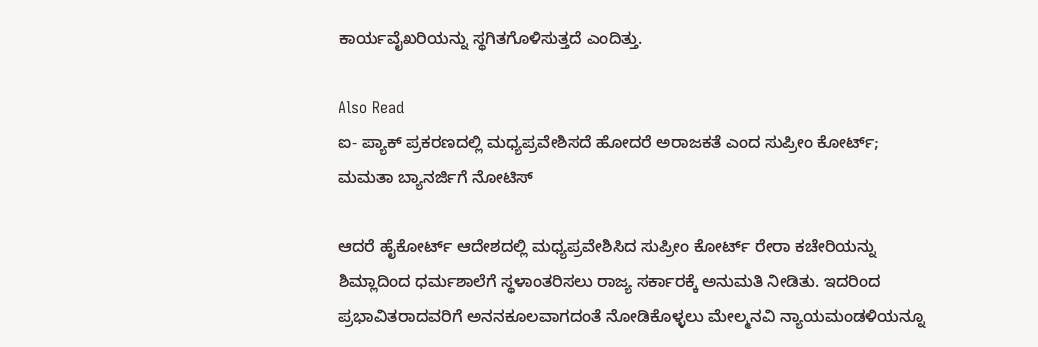ಕಾರ್ಯವೈಖರಿಯನ್ನು ಸ್ಥಗಿತಗೊಳಿಸುತ್ತದೆ ಎಂದಿತ್ತು.

Also Read
ಐ- ಪ್ಯಾಕ್ ಪ್ರಕರಣದಲ್ಲಿ ಮಧ್ಯಪ್ರವೇಶಿಸದೆ ಹೋದರೆ ಅರಾಜಕತೆ ಎಂದ ಸುಪ್ರೀಂ ಕೋರ್ಟ್; ಮಮತಾ ಬ್ಯಾನರ್ಜಿಗೆ ನೋಟಿಸ್

ಆದರೆ ಹೈಕೋರ್ಟ್‌ ಆದೇಶದಲ್ಲಿ ಮಧ್ಯಪ್ರವೇಶಿಸಿದ ಸುಪ್ರೀಂ ಕೋರ್ಟ್‌ ರೇರಾ ಕಚೇರಿಯನ್ನು ಶಿಮ್ಲಾದಿಂದ ಧರ್ಮಶಾಲೆಗೆ ಸ್ಥಳಾಂತರಿಸಲು ರಾಜ್ಯ ಸರ್ಕಾರಕ್ಕೆ ಅನುಮತಿ ನೀಡಿತು. ಇದರಿಂದ ಪ್ರಭಾವಿತರಾದವರಿಗೆ ಅನನಕೂಲವಾಗದಂತೆ ನೋಡಿಕೊಳ್ಳಲು ಮೇಲ್ಮನವಿ ನ್ಯಾಯಮಂಡಳಿಯನ್ನೂ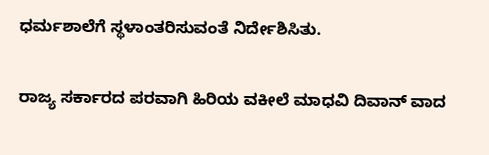ಧರ್ಮಶಾಲೆಗೆ ಸ್ಥಳಾಂತರಿಸುವಂತೆ ನಿರ್ದೇಶಿಸಿತು.

ರಾಜ್ಯ ಸರ್ಕಾರದ ಪರವಾಗಿ ಹಿರಿಯ ವಕೀಲೆ ಮಾಧವಿ ದಿವಾನ್‌ ವಾದ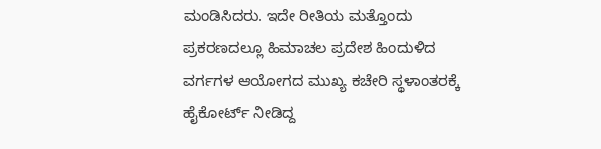ಮಂಡಿಸಿದರು. ಇದೇ ರೀತಿಯ ಮತ್ತೊಂದು ಪ್ರಕರಣದಲ್ಲೂ ಹಿಮಾಚಲ ಪ್ರದೇಶ ಹಿಂದುಳಿದ ವರ್ಗಗಳ ಆಯೋಗದ ಮುಖ್ಯ ಕಚೇರಿ ಸ್ಥಳಾಂತರಕ್ಕೆ ಹೈಕೋರ್ಟ್ ನೀಡಿದ್ದ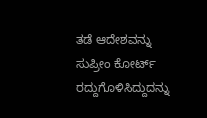ತಡೆ ಆದೇಶವನ್ನು ಸುಪ್ರೀಂ ಕೋರ್ಟ್ ರದ್ದುಗೊಳಿಸಿದ್ದುದನ್ನು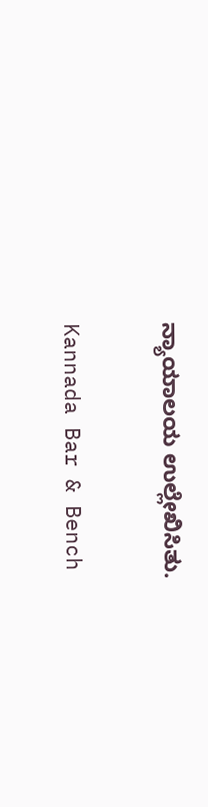ನ್ಯಾಯಾಲಯ ಉಲ್ಲೇಖಿಸಿತು.

Kannada Bar & Bench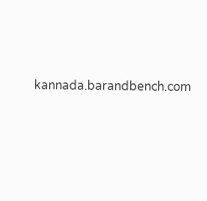kannada.barandbench.com